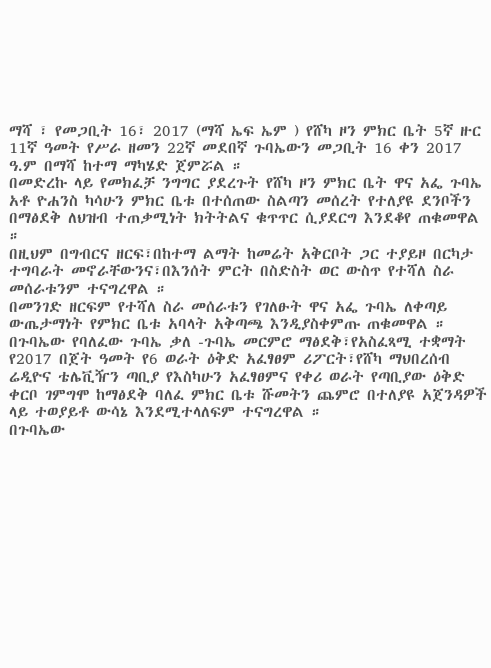ማሻ ፣ የመጋቢት 16፣ 2017 (ማሻ ኤፍ ኤም ) የሸካ ዞን ምክር ቤት 5ኛ ዙር 11ኛ ዓመት የሥራ ዘመን 22ኛ መደበኛ ጉባኤውን መጋቢት 16 ቀን 2017 ዓ.ም በማሻ ከተማ ማካሄድ ጀምሯል ።
በመድረኩ ላይ የመክፈቻ ንግግር ያደረጉት የሸካ ዞን ምክር ቤት ዋና አፌ ጉባኤ አቶ ዮሐንስ ካሳሁን ምክር ቤቱ በተሰጠው ስልጣን መሰረት የተለያዩ ደንቦችን በማፅደቅ ለህዝብ ተጠቃሚነት ክትትልና ቁጥጥር ሲያደርግ እንደቆየ ጠቁመዋል ።
በዚህም በግብርና ዘርፍ፣በከተማ ልማት ከመሬት አቅርቦት ጋር ተያይዞ በርካታ ተግባራት መኖራቸውንና፣በእንሰት ምርት በስድስት ወር ውስጥ የተሻለ ስራ መሰራቱንም ተናግረዋል ።
በመንገድ ዘርፍም የተሻለ ስራ መሰራቱን የገለፁት ዋና አፌ ጉባኤ ለቀጣይ ውጤታማነት የምክር ቤቱ አባላት አቅጣጫ እንዲያስቀምጡ ጠቁመዋል ።
በጉባኤው የባለፈው ጉባኤ ቃለ -ጉባኤ መርምሮ ማፅደቅ፣የአስፈጻሚ ተቋማት የ2017 በጀት ዓመት የ6 ወራት ዕቅድ አፈፃፀም ሪፖርት፣የሸካ ማህበረሰብ ሬዲዮና ቴሌቪዥን ጣቢያ የእስካሁን አፈፃፀምና የቀሪ ወራት የጣቢያው ዕቅድ ቀርቦ ገምግሞ ከማፅደቅ ባለፈ ምክር ቤቱ ሹመትን ጨምሮ በተለያዩ አጀንዳዎች ላይ ተወያይቶ ውሳኔ እንደሚተላለፍም ተናግረዋል ።
በጉባኤው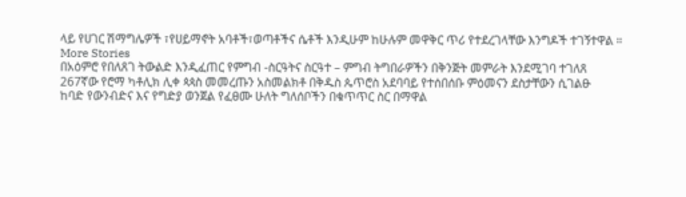ላይ የሀገር ሽማግሌዎች ፣የሀይማኖት አባቶች፣ወጣቶችና ሴቶች እንዲሁም ከሁሉም መዋቅር ጥሪ የተደረገላቸው እንግዶች ተገኝተዋል ።
More Stories
በአዕምሮ የበለጸገ ትውልድ እንዲፈጠር የምግብ -ስርዓትና ስርዓተ – ምግብ ትግበራዎችን በቅንጅት መምራት እንደሚገባ ተገለጸ
267ኛው የሮማ ካቶሊክ ሊቀ ጳጳስ መመረጡን አስመልክቶ በቅዱስ ጴጥሮስ አደባባይ የተሰበሰቡ ምዕመናን ደስታቸውን ሲገልፁ
ከባድ የውንብድና እና የግድያ ወንጀል የፈፀሙ ሁለት ግለሰቦችን በቁጥጥር ስር በማዋል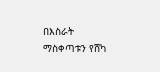በእስራት ማስቀጣቱን የሸካ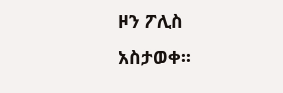ዞን ፖሊስ አስታወቀ፡፡